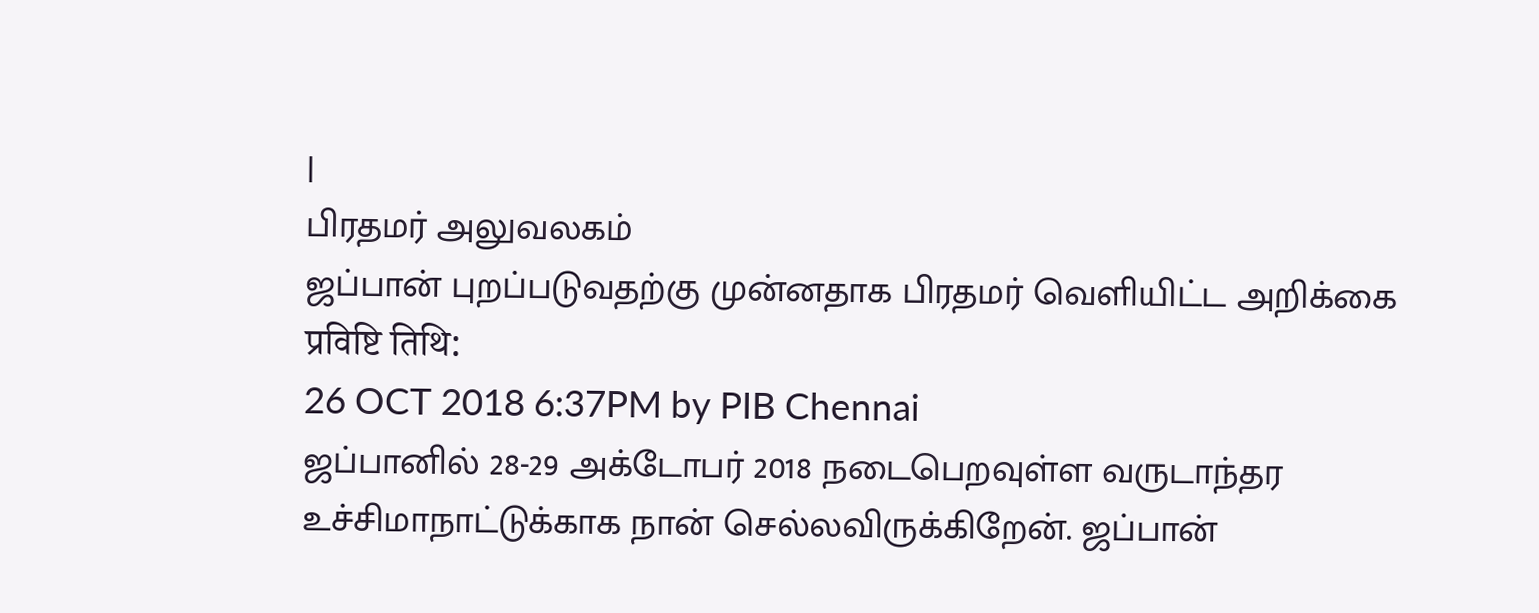|
பிரதமர் அலுவலகம்
ஜப்பான் புறப்படுவதற்கு முன்னதாக பிரதமர் வெளியிட்ட அறிக்கை
प्रविष्टि तिथि:
26 OCT 2018 6:37PM by PIB Chennai
ஜப்பானில் 28-29 அக்டோபர் 2018 நடைபெறவுள்ள வருடாந்தர உச்சிமாநாட்டுக்காக நான் செல்லவிருக்கிறேன். ஜப்பான்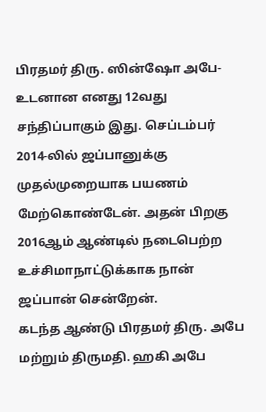பிரதமர் திரு. ஸின்ஷோ அபே-உடனான எனது 12வது சந்திப்பாகும் இது. செப்டம்பர் 2014-லில் ஜப்பானுக்கு முதல்முறையாக பயணம் மேற்கொண்டேன். அதன் பிறகு 2016ஆம் ஆண்டில் நடைபெற்ற உச்சிமாநாட்டுக்காக நான் ஜப்பான் சென்றேன்.
கடந்த ஆண்டு பிரதமர் திரு. அபே மற்றும் திருமதி. ஹகி அபே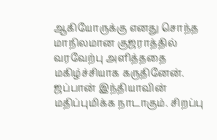ஆகியோருக்கு எனது சொந்த மாநிலமான குஜராத்தில் வரவேற்பு அளித்ததை மகிழ்ச்சியாக கருதினேன். ஜப்பான் இந்தியாவின் மதிப்புமிக்க நாடாகும். சிறப்பு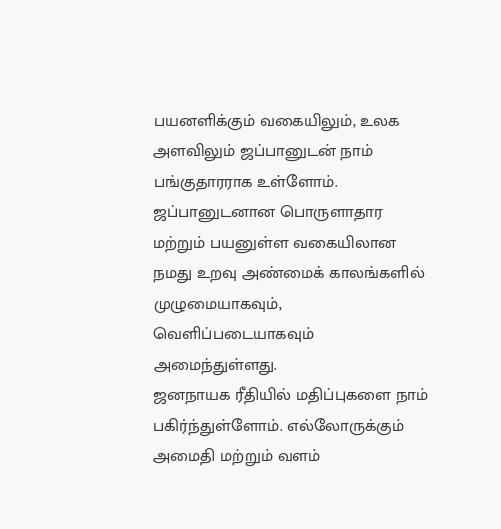பயனளிக்கும் வகையிலும், உலக அளவிலும் ஜப்பானுடன் நாம் பங்குதாரராக உள்ளோம். ஜப்பானுடனான பொருளாதார மற்றும் பயனுள்ள வகையிலான நமது உறவு அண்மைக் காலங்களில் முழுமையாகவும், வெளிப்படையாகவும் அமைந்துள்ளது.
ஜனநாயக ரீதியில் மதிப்புகளை நாம் பகிர்ந்துள்ளோம். எல்லோருக்கும் அமைதி மற்றும் வளம்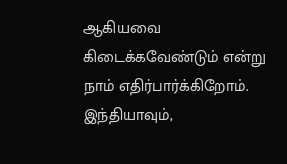ஆகியவை கிடைக்கவேண்டும் என்று நாம் எதிர்பார்க்கிறோம்.
இந்தியாவும்,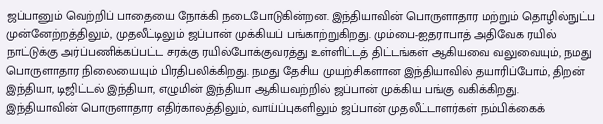ஜப்பானும் வெற்றிப் பாதையை நோக்கி நடைபோடுகின்றன. இந்தியாவின் பொருளாதார மற்றும் தொழில்நுட்ப முன்னேற்றத்திலும், முதலீட்டிலும் ஜப்பான் முக்கியப் பங்காற்றுகிறது. மும்பை-ஐதராபாத் அதிவேக ரயில் நாட்டுக்கு அர்ப்பணிக்கப்பட்ட சரக்கு ரயில்போக்குவரத்து உள்ளிட்டத் திட்டங்கள் ஆகியவை வலுவையும், நமது பொருளாதார நிலையையும் பிரதிபலிக்கிறது. நமது தேசிய முயற்சிகளான இந்தியாவில் தயாரிப்போம், திறன் இந்தியா, டிஜிட்டல் இந்தியா, எழுமின் இந்தியா ஆகியவற்றில் ஜப்பான் முக்கிய பங்கு வகிக்கிறது.
இந்தியாவின் பொருளாதார எதிர்காலத்திலும், வாய்ப்புகளிலும் ஜப்பான் முதலீட்டாளர்கள் நம்பிக்கைக்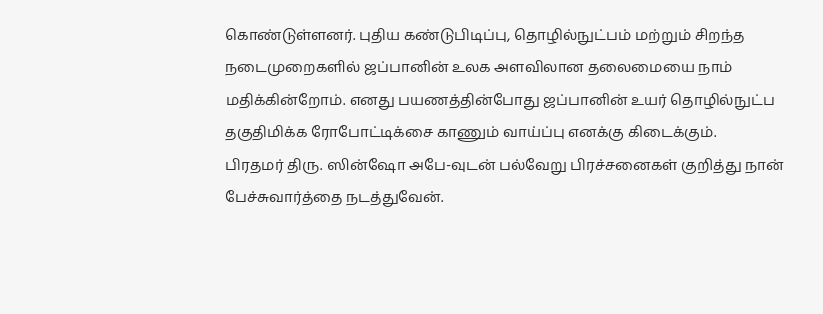கொண்டுள்ளனர். புதிய கண்டுபிடிப்பு, தொழில்நுட்பம் மற்றும் சிறந்த நடைமுறைகளில் ஜப்பானின் உலக அளவிலான தலைமையை நாம் மதிக்கின்றோம். எனது பயணத்தின்போது ஜப்பானின் உயர் தொழில்நுட்ப தகுதிமிக்க ரோபோட்டிக்சை காணும் வாய்ப்பு எனக்கு கிடைக்கும்.
பிரதமர் திரு. ஸின்ஷோ அபே-வுடன் பல்வேறு பிரச்சனைகள் குறித்து நான் பேச்சுவார்த்தை நடத்துவேன்.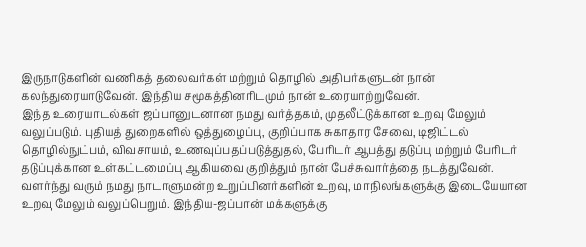இருநாடுகளின் வணிகத் தலைவர்கள் மற்றும் தொழில் அதிபர்களுடன் நான் கலந்துரையாடுவேன். இந்திய சமூகத்தினரிடமும் நான் உரையாற்றுவேன்.
இந்த உரையாடல்கள் ஜப்பானுடனான நமது வர்த்தகம், முதலீட்டுக்கான உறவு மேலும் வலுப்படும். புதியத் துறைகளில் ஒத்துழைப்பு, குறிப்பாக சுகாதார சேவை, டிஜிட்டல் தொழில்நுட்பம், விவசாயம், உணவுப்பதப்படுத்துதல், பேரிடர் ஆபத்து தடுப்பு மற்றும் பேரிடர் தடுப்புக்கான உள்கட்டமைப்பு ஆகியவை குறித்தும் நான் பேச்சுவார்த்தை நடத்துவேன்.
வளர்ந்து வரும் நமது நாடாளுமன்ற உறுப்பினர்களின் உறவு, மாநிலங்களுக்கு இடையேயான உறவு மேலும் வலுப்பெறும். இந்திய-ஜப்பான் மக்களுக்கு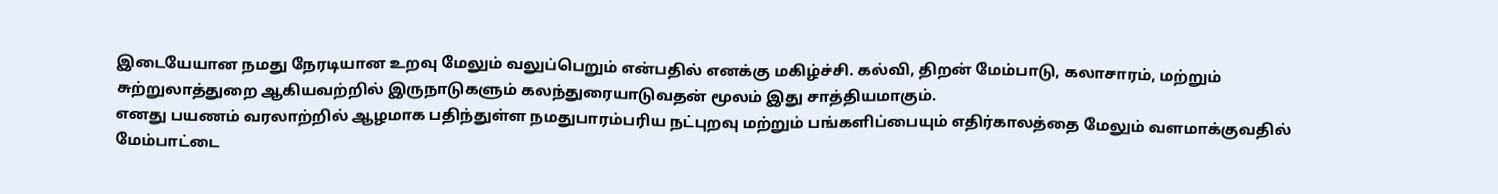இடையேயான நமது நேரடியான உறவு மேலும் வலுப்பெறும் என்பதில் எனக்கு மகிழ்ச்சி. கல்வி, திறன் மேம்பாடு, கலாசாரம், மற்றும் சுற்றுலாத்துறை ஆகியவற்றில் இருநாடுகளும் கலந்துரையாடுவதன் மூலம் இது சாத்தியமாகும்.
எனது பயணம் வரலாற்றில் ஆழமாக பதிந்துள்ள நமதுபாரம்பரிய நட்புறவு மற்றும் பங்களிப்பையும் எதிர்காலத்தை மேலும் வளமாக்குவதில் மேம்பாட்டை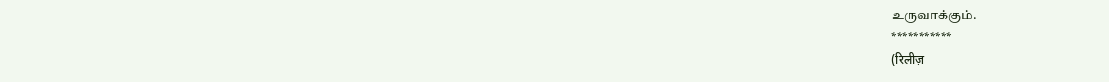உருவாக்கும்.
***********
(रिलीज़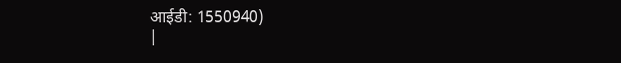आईडी: 1550940)
|